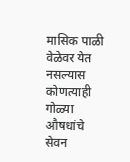मासिक पाळी वेळेवर येत नसल्यास कोणत्याही गोळ्या औषधांचे सेवन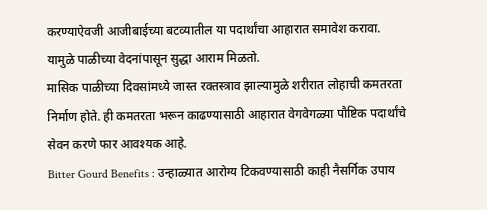करण्याऐवजी आजीबाईच्या बटव्यातील या पदार्थांचा आहारात समावेश करावा. यामुळे पाळीच्या वेदनांपासून सुद्धा आराम मिळतो.
मासिक पाळीच्या दिवसांमध्ये जास्त रक्तस्त्राव झाल्यामुळे शरीरात लोहाची कमतरता निर्माण होते. ही कमतरता भरून काढण्यासाठी आहारात वेगवेगळ्या पौष्टिक पदार्थांचे सेवन करणे फार आवश्यक आहे.
Bitter Gourd Benefits : उन्हाळ्यात आरोग्य टिकवण्यासाठी काही नैसर्गिक उपाय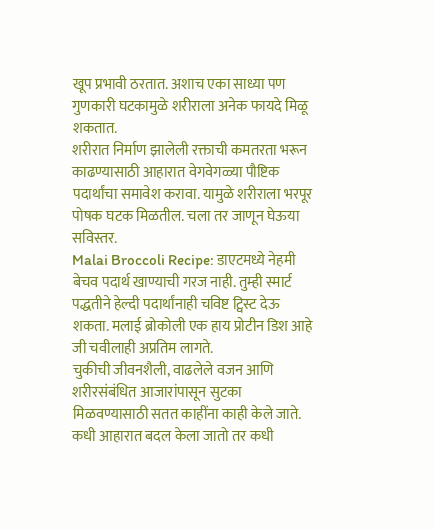खूप प्रभावी ठरतात. अशाच एका साध्या पण गुणकारी घटकामुळे शरीराला अनेक फायदे मिळू शकतात.
शरीरात निर्माण झालेली रक्ताची कमतरता भरून काढण्यासाठी आहारात वेगवेगळ्या पौष्टिक पदार्थांचा समावेश करावा. यामुळे शरीराला भरपूर पोषक घटक मिळतील. चला तर जाणून घेऊया सविस्तर.
Malai Broccoli Recipe: डाएटमध्ये नेहमी बेचव पदार्थ खाण्याची गरज नाही. तुम्ही स्मार्ट पद्धतीने हेल्दी पदार्थांनाही चविष्ट ट्विस्ट देऊ शकता. मलाई ब्रोकोली एक हाय प्रोटीन डिश आहे जी चवीलाही अप्रतिम लागते.
चुकीची जीवनशैली, वाढलेले वजन आणि शरीरसंबंधित आजारांपासून सुटका मिळवण्यासाठी सतत काहींना काही केले जाते. कधी आहारात बदल केला जातो तर कधी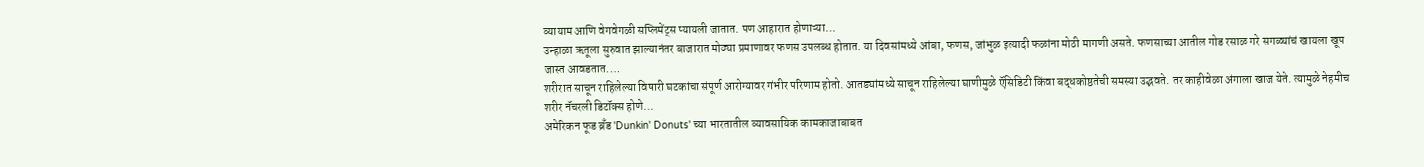व्यायाम आणि वेगवेगळी सप्लिमेंट्स प्यायली जातात. पण आहारात होणाऱ्या…
उन्हाळा ऋतूला सुरुवात झाल्यानंतर बाजारात मोठ्या प्रमाणावर फणस उपलब्ध होतात. या दिवसांमध्ये आंबा, फणस, जांभुळ इत्यादी फळांना मोठी मागणी असते. फणसाच्या आतील गोड रसाळ गरे सगळ्यांचं खायला खूप जास्त आवडतात.…
शरीरात साचून राहिलेल्या विषारी घटकांचा संपूर्ण आरोग्यावर गंभीर परिणाम होतो. आतड्यांमध्ये साचून राहिलेल्या घाणीमुळे ऍसिडिटी किंवा बद्धकोष्ठतेची समस्या उद्भवते. तर काहीवेळा अंगाला खाज येते. त्यामुळे नेहमीच शरीर नॅचरली डिटॉक्स होणे…
अमेरिकन फूड ब्रँड 'Dunkin' Donuts' च्या भारतातील व्यावसायिक कामकाजाबाबत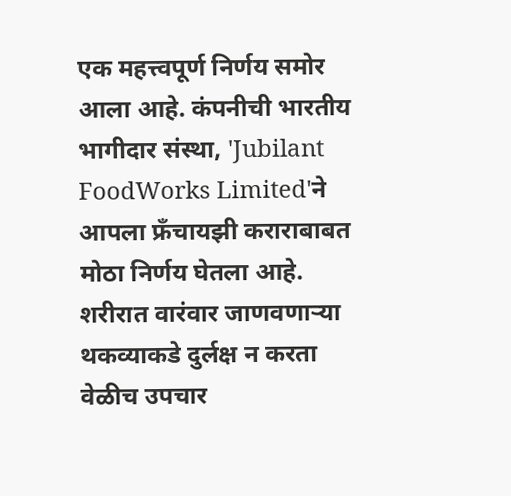एक महत्त्वपूर्ण निर्णय समोर आला आहे. कंपनीची भारतीय भागीदार संस्था, 'Jubilant FoodWorks Limited'ने आपला फ्रँचायझी कराराबाबत मोठा निर्णय घेतला आहे.
शरीरात वारंवार जाणवणाऱ्या थकव्याकडे दुर्लक्ष न करता वेळीच उपचार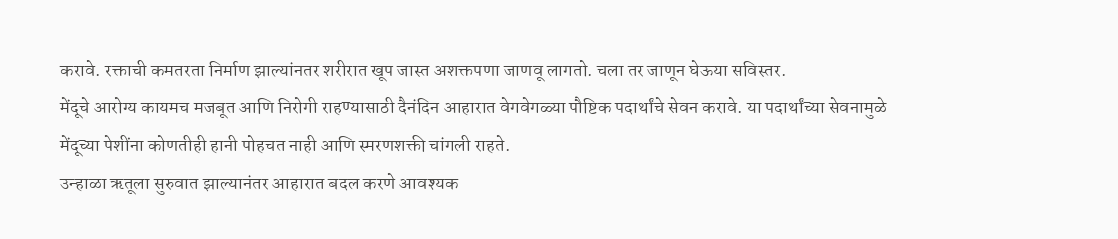करावे. रक्ताची कमतरता निर्माण झाल्यांनतर शरीरात खूप जास्त अशक्तपणा जाणवू लागतो. चला तर जाणून घेऊया सविस्तर.
मेंदूचे आरोग्य कायमच मजबूत आणि निरोगी राहण्यासाठी दैनंदिन आहारात वेगवेगळ्या पौष्टिक पदार्थांचे सेवन करावे. या पदार्थांच्या सेवनामुळे मेंदूच्या पेशींना कोणतीही हानी पोहचत नाही आणि स्मरणशक्ती चांगली राहते.
उन्हाळा ऋतूला सुरुवात झाल्यानंतर आहारात बदल करणे आवश्यक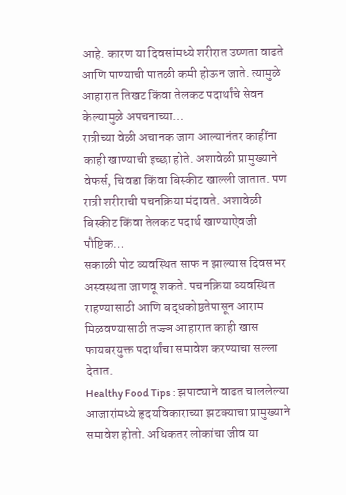आहे. कारण या दिवसांमध्ये शरीरात उष्णता वाढते आणि पाण्याची पातळी कमी होऊन जाते. त्यामुळे आहारात तिखट किंवा तेलकट पदार्थांचे सेवन केल्यामुळे अपचनाच्या…
रात्रीच्या वेळी अचानक जाग आल्यानंतर काहींना काही खाण्याची इच्छा होते. अशावेळी प्रामुख्याने वेफर्स, चिवडा किंवा बिस्कीट खाल्ली जातात. पण रात्री शरीराची पचनक्रिया मंदावते. अशावेळी बिस्कीट किंवा तेलकट पदार्थ खाण्याऐवजी पौष्टिक…
सकाळी पोट व्यवस्थित साफ न झाल्यास दिवसभर अस्वस्थता जाणवू शकते. पचनक्रिया व्यवस्थित राहण्यासाठी आणि बद्धकोष्ठतेपासून आराम मिळवण्यासाठी तज्ज्ञ आहारात काही खास फायबरयुक्त पदार्थांचा समावेश करण्याचा सल्ला देतात.
Healthy Food Tips : झपाट्याने वाढत चाललेल्या आजारांमध्ये हृदयविकाराच्या झटक्याचा प्रामुख्याने समावेश होतो. अधिकतर लोकांचा जीव या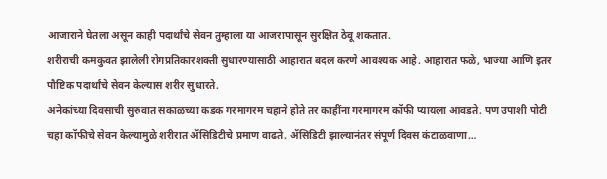आजाराने घेतला असून काही पदार्थांचे सेवन तुम्हाला या आजरापासून सुरक्षित ठेवू शकतात.
शरीराची कमकुवत झालेली रोगप्रतिकारशक्ती सुधारण्यासाठी आहारात बदल करणे आवश्यक आहे. आहारात फळे, भाज्या आणि इतर पौष्टिक पदार्थांचे सेवन केल्यास शरीर सुधारते.
अनेकांच्या दिवसाची सुरुवात सकाळच्या कडक गरमागरम चहाने होते तर काहींना गरमागरम कॉफी प्यायला आवडते. पण उपाशी पोटी चहा कॉफीचे सेवन केल्यामुळे शरीरात ॲसिडिटीचे प्रमाण वाढते. ॲसिडिटी झाल्यानंतर संपूर्ण दिवस कंटाळवाणा…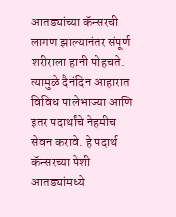आतड्यांच्या कॅन्सरची लागण झाल्यानंतर संपूर्ण शरीराला हानी पोहचते. त्यामुळे दैनंदिन आहारात विविध पालेभाज्या आणि इतर पदार्थांचे नेहमीच सेवन करावे. हे पदार्थ कॅन्सरच्या पेशी आतड्यांमध्ये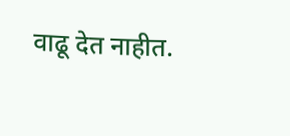वाढू देत नाहीत.